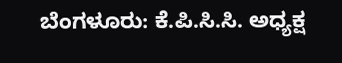ಬೆಂಗಳೂರು: ಕೆ.ಪಿ.ಸಿ.ಸಿ. ಅಧ್ಯಕ್ಷ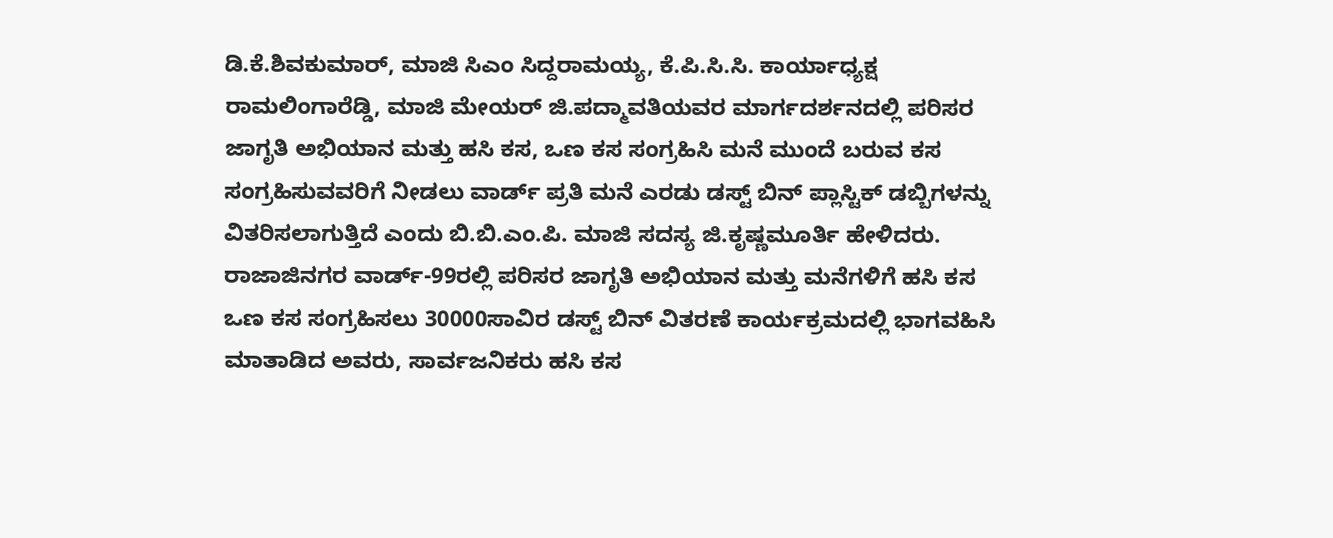ಡಿ.ಕೆ.ಶಿವಕುಮಾರ್, ಮಾಜಿ ಸಿಎಂ ಸಿದ್ದರಾಮಯ್ಯ, ಕೆ.ಪಿ.ಸಿ.ಸಿ. ಕಾರ್ಯಾಧ್ಯಕ್ಷ ರಾಮಲಿಂಗಾರೆಡ್ಡಿ, ಮಾಜಿ ಮೇಯರ್ ಜಿ.ಪದ್ಮಾವತಿಯವರ ಮಾರ್ಗದರ್ಶನದಲ್ಲಿ ಪರಿಸರ ಜಾಗೃತಿ ಅಭಿಯಾನ ಮತ್ತು ಹಸಿ ಕಸ, ಒಣ ಕಸ ಸಂಗ್ರಹಿಸಿ ಮನೆ ಮುಂದೆ ಬರುವ ಕಸ ಸಂಗ್ರಹಿಸುವವರಿಗೆ ನೀಡಲು ವಾರ್ಡ್ ಪ್ರತಿ ಮನೆ ಎರಡು ಡಸ್ಟ್ ಬಿನ್ ಪ್ಲಾಸ್ಟಿಕ್ ಡಬ್ಬಿಗಳನ್ನು ವಿತರಿಸಲಾಗುತ್ತಿದೆ ಎಂದು ಬಿ.ಬಿ.ಎಂ.ಪಿ. ಮಾಜಿ ಸದಸ್ಯ ಜಿ.ಕೃಷ್ಣಮೂರ್ತಿ ಹೇಳಿದರು.
ರಾಜಾಜಿನಗರ ವಾರ್ಡ್-99ರಲ್ಲಿ ಪರಿಸರ ಜಾಗೃತಿ ಅಭಿಯಾನ ಮತ್ತು ಮನೆಗಳಿಗೆ ಹಸಿ ಕಸ ಒಣ ಕಸ ಸಂಗ್ರಹಿಸಲು 30000ಸಾವಿರ ಡಸ್ಟ್ ಬಿನ್ ವಿತರಣೆ ಕಾರ್ಯಕ್ರಮದಲ್ಲಿ ಭಾಗವಹಿಸಿ ಮಾತಾಡಿದ ಅವರು, ಸಾರ್ವಜನಿಕರು ಹಸಿ ಕಸ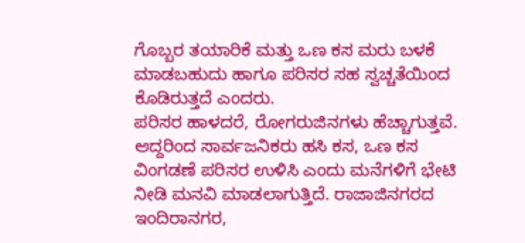ಗೊಬ್ಬರ ತಯಾರಿಕೆ ಮತ್ತು ಒಣ ಕಸ ಮರು ಬಳಕೆ ಮಾಡಬಹುದು ಹಾಗೂ ಪರಿಸರ ಸಹ ಸ್ವಚ್ಚತೆಯಿಂದ ಕೊಡಿರುತ್ತದೆ ಎಂದರು.
ಪರಿಸರ ಹಾಳದರೆ, ರೋಗರುಜಿನಗಳು ಹೆಚ್ಚಾಗುತ್ತವೆ. ಆದ್ದರಿಂದ ಸಾರ್ವಜನಿಕರು ಹಸಿ ಕಸ, ಒಣ ಕಸ ವಿಂಗಡಣೆ ಪರಿಸರ ಉಳಿಸಿ ಎಂದು ಮನೆಗಳಿಗೆ ಭೇಟಿ ನೀಡಿ ಮನವಿ ಮಾಡಲಾಗುತ್ತಿದೆ. ರಾಜಾಜಿನಗರದ ಇಂದಿರಾನಗರ,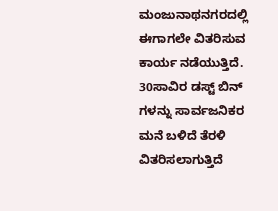ಮಂಜುನಾಥನಗರದಲ್ಲಿ ಈಗಾಗಲೇ ವಿತರಿಸುವ ಕಾರ್ಯ ನಡೆಯುತ್ತಿದೆ. 30ಸಾವಿರ ಡಸ್ಟ್ ಬಿನ್ ಗಳನ್ನು ಸಾರ್ವಜನಿಕರ ಮನೆ ಬಳಿದೆ ತೆರಳಿ ವಿತರಿಸಲಾಗುತ್ತಿದೆ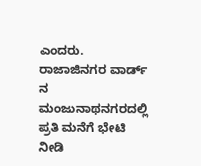ಎಂದರು.
ರಾಜಾಜಿನಗರ ವಾರ್ಡ್ ನ ಮಂಜುನಾಥನಗರದಲ್ಲಿ ಪ್ರತಿ ಮನೆಗೆ ಭೇಟಿ ನೀಡಿ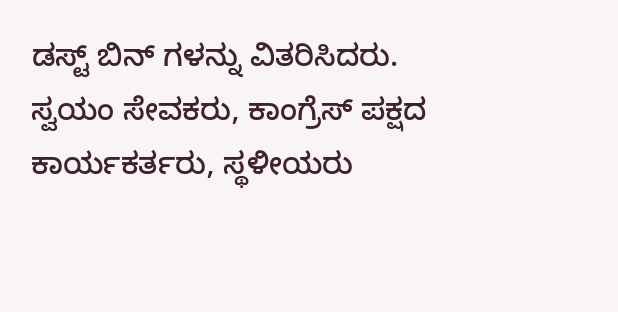ಡಸ್ಟ್ ಬಿನ್ ಗಳನ್ನು ವಿತರಿಸಿದರು. ಸ್ವಯಂ ಸೇವಕರು, ಕಾಂಗ್ರೆಸ್ ಪಕ್ಷದ ಕಾರ್ಯಕರ್ತರು, ಸ್ಥಳೀಯರು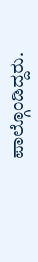ಪಾಲ್ಗೊಂಡಿದ್ದರು.